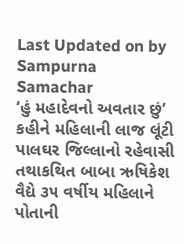Last Updated on by Sampurna Samachar
‘હું મહાદેવનો અવતાર છું’ કહીને મહિલાની લાજ લૂંટી
પાલઘર જિલ્લાનો રહેવાસી તથાકથિત બાબા ઋષિકેશ વૈદ્યે ૩૫ વર્ષીય મહિલાને પોતાની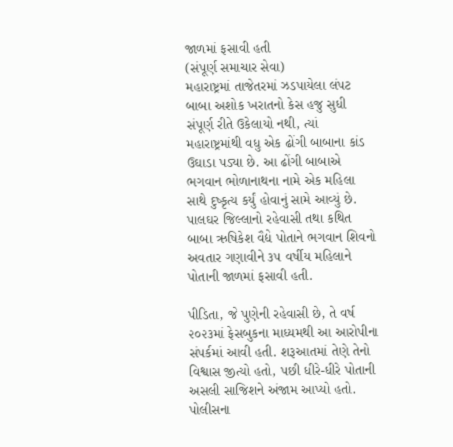જાળમાં ફસાવી હતી
(સંપૂર્ણ સમાચાર સેવા)
મહારાષ્ટ્રમાં તાજેતરમાં ઝડપાયેલા લંપટ બાબા અશોક ખરાતનો કેસ હજુ સુધી સંપૂર્ણ રીતે ઉકેલાયો નથી, ત્યાં મહારાષ્ટ્રમાંથી વધુ એક ઢોંગી બાબાના કાંડ ઉઘાડા પડ્યા છે. આ ઢોંગી બાબાએ ભગવાન ભોળાનાથના નામે એક મહિલા સાથે દુષ્કૃત્ય કર્યું હોવાનું સામે આવ્યું છે. પાલઘર જિલ્લાનો રહેવાસી તથા કથિત બાબા ઋષિકેશ વૈદ્યે પોતાને ભગવાન શિવનો અવતાર ગણાવીને ૩૫ વર્ષીય મહિલાને પોતાની જાળમાં ફસાવી હતી.

પીડિતા, જે પુણેની રહેવાસી છે, તે વર્ષ ૨૦૨૩માં ફેસબુકના માધ્યમથી આ આરોપીના સંપર્કમાં આવી હતી. શરૂઆતમાં તેણે તેનો વિશ્વાસ જીત્યો હતો, પછી ધીરે-ધીરે પોતાની અસલી સાજિશને અંજામ આપ્યો હતો. પોલીસના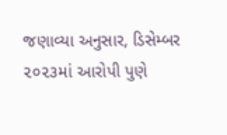જણાવ્યા અનુસાર, ડિસેમ્બર ૨૦૨૩માં આરોપી પુણે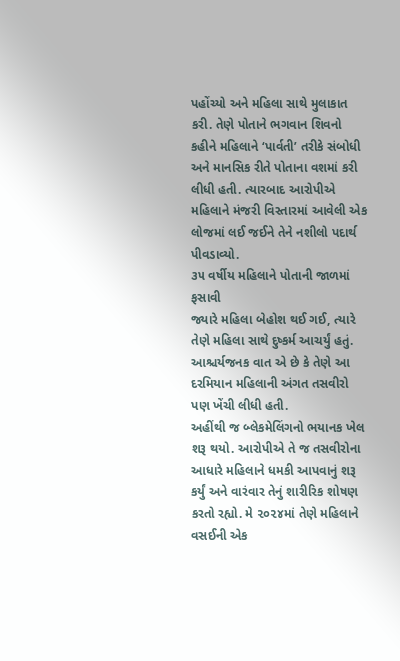પહોંચ્યો અને મહિલા સાથે મુલાકાત કરી. તેણે પોતાને ભગવાન શિવનો કહીને મહિલાને ‘પાર્વતી’ તરીકે સંબોધી અને માનસિક રીતે પોતાના વશમાં કરી લીધી હતી. ત્યારબાદ આરોપીએ મહિલાને મંજરી વિસ્તારમાં આવેલી એક લોજમાં લઈ જઈને તેને નશીલો પદાર્થ પીવડાવ્યો.
૩૫ વર્ષીય મહિલાને પોતાની જાળમાં ફસાવી
જ્યારે મહિલા બેહોશ થઈ ગઈ, ત્યારે તેણે મહિલા સાથે દુષ્કર્મ આચર્યું હતું. આશ્ચર્યજનક વાત એ છે કે તેણે આ દરમિયાન મહિલાની અંગત તસવીરો પણ ખેંચી લીધી હતી.
અહીંથી જ બ્લેકમેલિંગનો ભયાનક ખેલ શરૂ થયો. આરોપીએ તે જ તસવીરોના આધારે મહિલાને ધમકી આપવાનું શરૂ કર્યું અને વારંવાર તેનું શારીરિક શોષણ કરતો રહ્યો. મે ૨૦૨૪માં તેણે મહિલાને વસઈની એક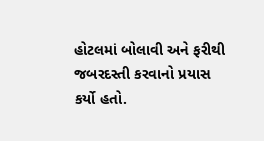હોટલમાં બોલાવી અને ફરીથી જબરદસ્તી કરવાનો પ્રયાસ કર્યો હતો.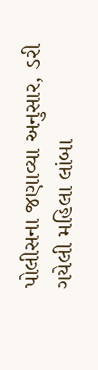પોલીસના જણાવ્યા અનુસાર, ડરી ગયેલી મહિલા લાંબા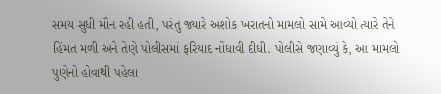સમય સુધી મૌન રહી હતી, પરંતુ જ્યારે અશોક ખરાતનો મામલો સામે આવ્યો ત્યારે તેને હિંમત મળી અને તેણે પોલીસમાં ફરિયાદ નોંધાવી દીધી. પોલીસે જણાવ્યું કે, આ મામલો પુણેનો હોવાથી પહેલા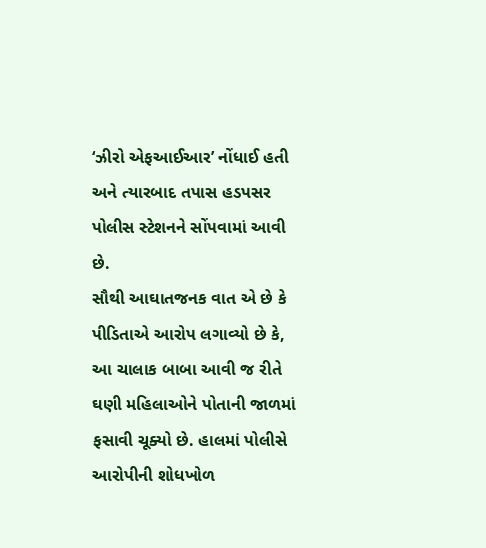‘ઝીરો એફઆઈઆર’ નોંધાઈ હતી અને ત્યારબાદ તપાસ હડપસર પોલીસ સ્ટેશનને સોંપવામાં આવી છે.
સૌથી આઘાતજનક વાત એ છે કે પીડિતાએ આરોપ લગાવ્યો છે કે, આ ચાલાક બાબા આવી જ રીતે ઘણી મહિલાઓને પોતાની જાળમાં ફસાવી ચૂક્યો છે. હાલમાં પોલીસે આરોપીની શોધખોળ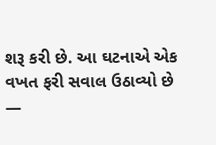શરૂ કરી છે. આ ઘટનાએ એક વખત ફરી સવાલ ઉઠાવ્યો છે —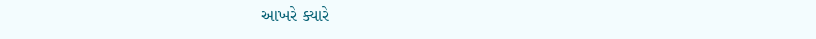આખરે ક્યારે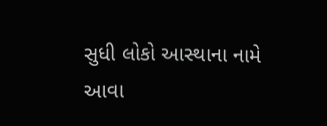સુધી લોકો આસ્થાના નામે આવા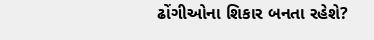ઢોંગીઓના શિકાર બનતા રહેશે?